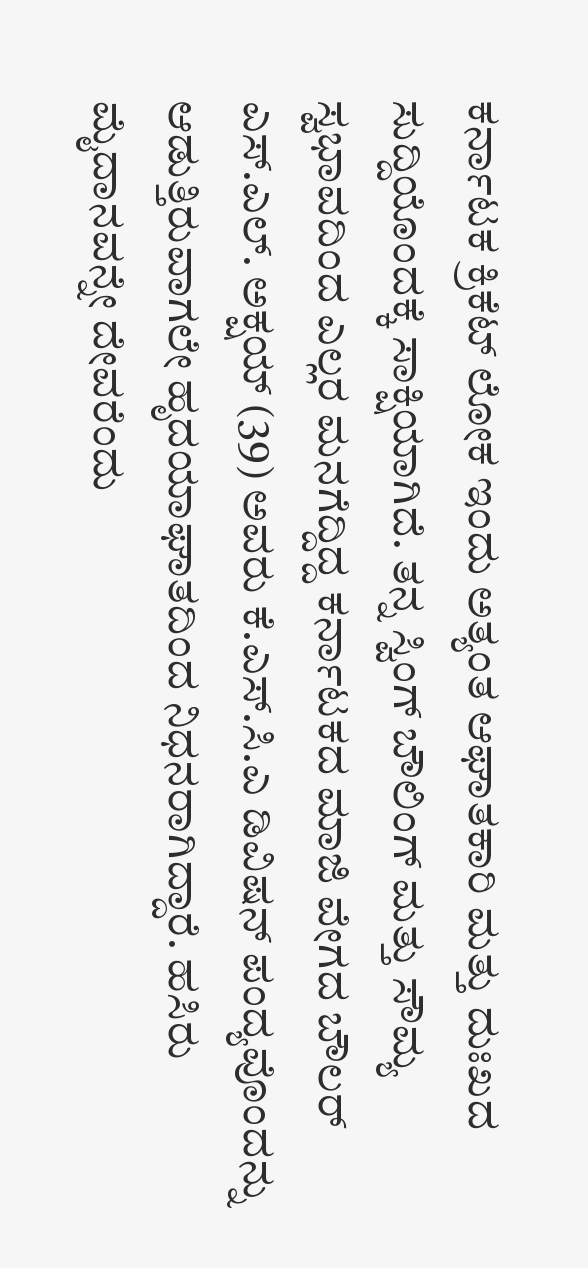ಕರ್ನಾಟಕ ಕ್ರಿಕೆಟ್ ಲೋಕ ಇಂದು ಅತ್ಯಂತ ಆಘಾತಕಾರಿ ಮತ್ತು ದುಃಖದ ಸುದ್ದಿಯೊಂದಕ್ಕೆ ಸಾಕ್ಷಿಯಾಗಿದೆ. ತನ್ನ ಸ್ವಿಂಗ್ ಬೌಲಿಂಗ್ ಮತ್ತು ಸೌಮ್ಯ ಸ್ವಭಾವದಿಂದ ಎಲ್ಲರ ಮನಗೆದ್ದಿದ್ದ ಕರ್ನಾಟಕದ ಮಾಜಿ ವೇಗದ ಬೌಲರ್ ಎಸ್.ಎಲ್. ಅಕ್ಷಯ್ (39) ಅವರು ಕೆ.ಎಸ್.ಸಿ.ಎ ಡಿವಿಷನ್ ಪಂದ್ಯವೊಂದನ್ನು ಆಡುತ್ತಿರುವಾಗಲೇ ಹೃದಯಾಘಾತದಿಂದ ನಿಧನರಾಗಿದ್ದಾರೆ. ಹಸಿರು ಮೈದಾನವನ್ನೇ ದೇವರೆಂದು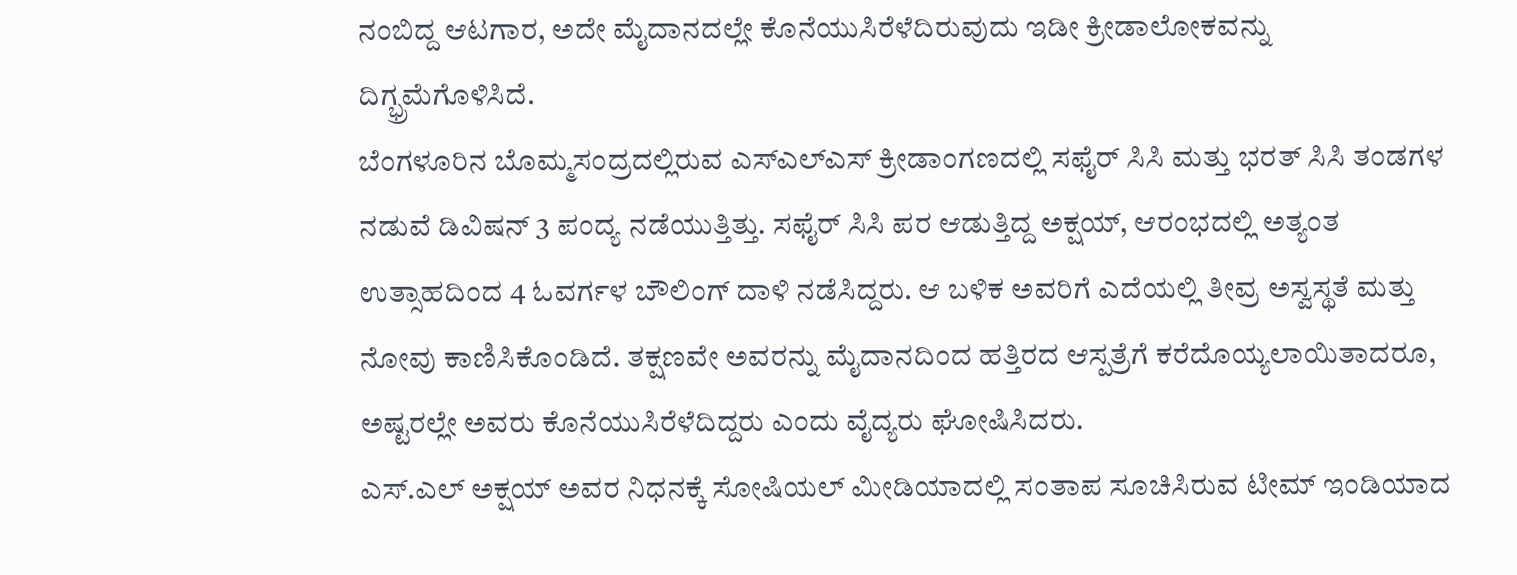ನಂಬಿದ್ದ ಆಟಗಾರ, ಅದೇ ಮೈದಾನದಲ್ಲೇ ಕೊನೆಯುಸಿರೆಳೆದಿರುವುದು ಇಡೀ ಕ್ರೀಡಾಲೋಕವನ್ನು ದಿಗ್ಭ್ರಮೆಗೊಳಿಸಿದೆ.
ಬೆಂಗಳೂರಿನ ಬೊಮ್ಮಸಂದ್ರದಲ್ಲಿರುವ ಎಸ್ಎಲ್ಎಸ್ ಕ್ರೀಡಾಂಗಣದಲ್ಲಿ ಸಫೈರ್ ಸಿಸಿ ಮತ್ತು ಭರತ್ ಸಿಸಿ ತಂಡಗಳ ನಡುವೆ ಡಿವಿಷನ್ 3 ಪಂದ್ಯ ನಡೆಯುತ್ತಿತ್ತು. ಸಫೈರ್ ಸಿಸಿ ಪರ ಆಡುತ್ತಿದ್ದ ಅಕ್ಷಯ್, ಆರಂಭದಲ್ಲಿ ಅತ್ಯಂತ ಉತ್ಸಾಹದಿಂದ 4 ಓವರ್ಗಳ ಬೌಲಿಂಗ್ ದಾಳಿ ನಡೆಸಿದ್ದರು. ಆ ಬಳಿಕ ಅವರಿಗೆ ಎದೆಯಲ್ಲಿ ತೀವ್ರ ಅಸ್ವಸ್ಥತೆ ಮತ್ತು ನೋವು ಕಾಣಿಸಿಕೊಂಡಿದೆ. ತಕ್ಷಣವೇ ಅವರನ್ನು ಮೈದಾನದಿಂದ ಹತ್ತಿರದ ಆಸ್ಪತ್ರೆಗೆ ಕರೆದೊಯ್ಯಲಾಯಿತಾದರೂ, ಅಷ್ಟರಲ್ಲೇ ಅವರು ಕೊನೆಯುಸಿರೆಳೆದಿದ್ದರು ಎಂದು ವೈದ್ಯರು ಘೋಷಿಸಿದರು.
ಎಸ್.ಎಲ್ ಅಕ್ಷಯ್ ಅವರ ನಿಧನಕ್ಕೆ ಸೋಷಿಯಲ್ ಮೀಡಿಯಾದಲ್ಲಿ ಸಂತಾಪ ಸೂಚಿಸಿರುವ ಟೀಮ್ ಇಂಡಿಯಾದ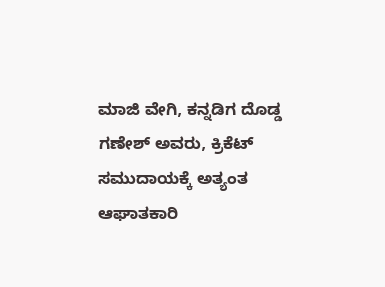ಮಾಜಿ ವೇಗಿ, ಕನ್ನಡಿಗ ದೊಡ್ಡ ಗಣೇಶ್ ಅವರು, ಕ್ರಿಕೆಟ್ ಸಮುದಾಯಕ್ಕೆ ಅತ್ಯಂತ ಆಘಾತಕಾರಿ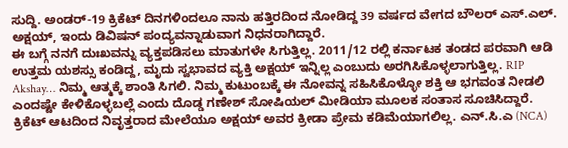ಸುದ್ದಿ. ಅಂಡರ್-19 ಕ್ರಿಕೆಟ್ ದಿನಗಳಿಂದಲೂ ನಾನು ಹತ್ತಿರದಿಂದ ನೋಡಿದ್ದ 39 ವರ್ಷದ ವೇಗದ ಬೌಲರ್ ಎಸ್.ಎಲ್. ಅಕ್ಷಯ್, ಇಂದು ಡಿವಿಷನ್ ಪಂದ್ಯವನ್ನಾಡುವಾಗ ನಿಧನರಾಗಿದ್ದಾರೆ.
ಈ ಬಗ್ಗೆ ನನಗೆ ದುಃಖವನ್ನು ವ್ಯಕ್ತಪಡಿಸಲು ಮಾತುಗಳೇ ಸಿಗುತ್ತಿಲ್ಲ. 2011/12 ರಲ್ಲಿ ಕರ್ನಾಟಕ ತಂಡದ ಪರವಾಗಿ ಆಡಿ ಉತ್ತಮ ಯಶಸ್ಸು ಕಂಡಿದ್ದ, ಮೃದು ಸ್ವಭಾವದ ವ್ಯಕ್ತಿ ಅಕ್ಷಯ್ ಇನ್ನಿಲ್ಲ ಎಂಬುದು ಅರಗಿಸಿಕೊಳ್ಳಲಾಗುತ್ತಿಲ್ಲ. RIP Akshay… ನಿಮ್ಮ ಆತ್ಮಕ್ಕೆ ಶಾಂತಿ ಸಿಗಲಿ. ನಿಮ್ಮ ಕುಟುಂಬಕ್ಕೆ ಈ ನೋವನ್ನ ಸಹಿಸಿಕೊಳ್ಳೋ ಶಕ್ತಿ ಆ ಭಗವಂತ ನೀಡಲಿ ಎಂದಷ್ಟೇ ಕೇಳಿಕೊಳ್ಳಬಲ್ಲೆ ಎಂದು ದೊಡ್ಡ ಗಣೇಶ್ ಸೋಷಿಯಲ್ ಮೀಡಿಯಾ ಮೂಲಕ ಸಂತಾಸ ಸೂಚಿಸಿದ್ದಾರೆ.
ಕ್ರಿಕೆಟ್ ಆಟದಿಂದ ನಿವೃತ್ತರಾದ ಮೇಲೆಯೂ ಅಕ್ಷಯ್ ಅವರ ಕ್ರೀಡಾ ಪ್ರೇಮ ಕಡಿಮೆಯಾಗಲಿಲ್ಲ. ಎನ್.ಸಿ.ಎ (NCA)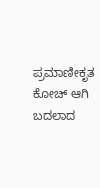ಪ್ರಮಾಣೀಕೃತ ಕೋಚ್ ಆಗಿ ಬದಲಾದ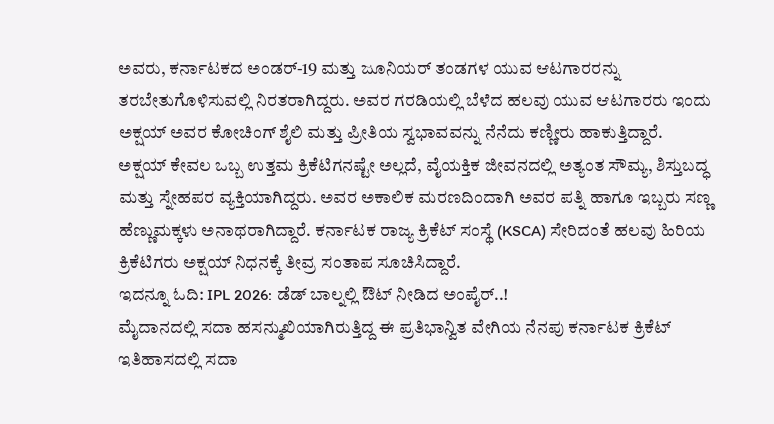ಅವರು, ಕರ್ನಾಟಕದ ಅಂಡರ್-19 ಮತ್ತು ಜೂನಿಯರ್ ತಂಡಗಳ ಯುವ ಆಟಗಾರರನ್ನು ತರಬೇತುಗೊಳಿಸುವಲ್ಲಿ ನಿರತರಾಗಿದ್ದರು. ಅವರ ಗರಡಿಯಲ್ಲಿ ಬೆಳೆದ ಹಲವು ಯುವ ಆಟಗಾರರು ಇಂದು ಅಕ್ಷಯ್ ಅವರ ಕೋಚಿಂಗ್ ಶೈಲಿ ಮತ್ತು ಪ್ರೀತಿಯ ಸ್ವಭಾವವನ್ನು ನೆನೆದು ಕಣ್ಣೀರು ಹಾಕುತ್ತಿದ್ದಾರೆ.
ಅಕ್ಷಯ್ ಕೇವಲ ಒಬ್ಬ ಉತ್ತಮ ಕ್ರಿಕೆಟಿಗನಷ್ಟೇ ಅಲ್ಲದೆ, ವೈಯಕ್ತಿಕ ಜೀವನದಲ್ಲಿ ಅತ್ಯಂತ ಸೌಮ್ಯ, ಶಿಸ್ತುಬದ್ಧ ಮತ್ತು ಸ್ನೇಹಪರ ವ್ಯಕ್ತಿಯಾಗಿದ್ದರು. ಅವರ ಅಕಾಲಿಕ ಮರಣದಿಂದಾಗಿ ಅವರ ಪತ್ನಿ ಹಾಗೂ ಇಬ್ಬರು ಸಣ್ಣ ಹೆಣ್ಣುಮಕ್ಕಳು ಅನಾಥರಾಗಿದ್ದಾರೆ. ಕರ್ನಾಟಕ ರಾಜ್ಯ ಕ್ರಿಕೆಟ್ ಸಂಸ್ಥೆ (KSCA) ಸೇರಿದಂತೆ ಹಲವು ಹಿರಿಯ ಕ್ರಿಕೆಟಿಗರು ಅಕ್ಷಯ್ ನಿಧನಕ್ಕೆ ತೀವ್ರ ಸಂತಾಪ ಸೂಚಿಸಿದ್ದಾರೆ.
ಇದನ್ನೂ ಓದಿ: IPL 2026: ಡೆಡ್ ಬಾಲ್ನಲ್ಲಿ ಔಟ್ ನೀಡಿದ ಅಂಪೈರ್..!
ಮೈದಾನದಲ್ಲಿ ಸದಾ ಹಸನ್ಮುಖಿಯಾಗಿರುತ್ತಿದ್ದ ಈ ಪ್ರತಿಭಾನ್ವಿತ ವೇಗಿಯ ನೆನಪು ಕರ್ನಾಟಕ ಕ್ರಿಕೆಟ್ ಇತಿಹಾಸದಲ್ಲಿ ಸದಾ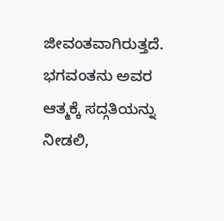ಜೀವಂತವಾಗಿರುತ್ತದೆ. ಭಗವಂತನು ಅವರ ಆತ್ಮಕ್ಕೆ ಸದ್ಗತಿಯನ್ನು ನೀಡಲಿ,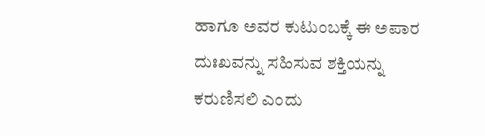ಹಾಗೂ ಅವರ ಕುಟುಂಬಕ್ಕೆ ಈ ಅಪಾರ ದುಃಖವನ್ನು ಸಹಿಸುವ ಶಕ್ತಿಯನ್ನು ಕರುಣಿಸಲಿ ಎಂದು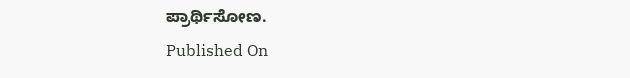ಪ್ರಾರ್ಥಿಸೋಣ.
Published On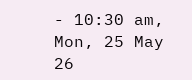- 10:30 am, Mon, 25 May 26